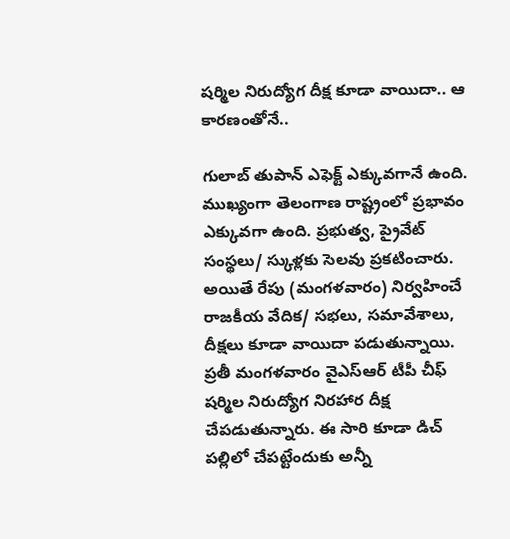షర్మిల నిరుద్యోగ దీక్ష కూడా వాయిదా.. ఆ కారణంతోనే..

గులాబ్ తుపాన్ ఎఫెక్ట్ ఎక్కువగానే ఉంది. ముఖ్యంగా తెలంగాణ రాష్ట్రంలో ప్రభావం ఎక్కువగా ఉంది. ప్రభుత్వ, ప్రైవేట్ సంస్థలు/ స్కుళ్లకు సెలవు ప్రకటించారు. అయితే రేపు (మంగళవారం) నిర్వహించే రాజకీయ వేదిక/ సభలు, సమావేశాలు, దీక్షలు కూడా వాయిదా పడుతున్నాయి. ప్రతీ మంగళవారం వైఎస్ఆర్ టీపీ చీఫ్ షర్మిల నిరుద్యోగ నిరహార దీక్ష చేపడుతున్నారు. ఈ సారి కూడా డిచ్ పల్లిలో చేపట్టేందుకు అన్నీ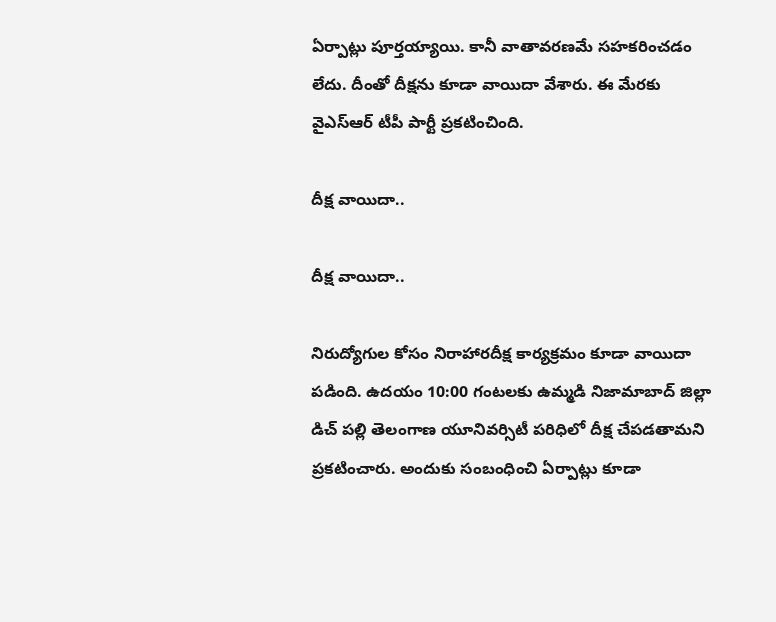ఏర్పాట్లు పూర్తయ్యాయి. కానీ వాతావరణమే సహకరించడం లేదు. దీంతో దీక్షను కూడా వాయిదా వేశారు. ఈ మేరకు వైఎస్ఆర్ టీపీ పార్టీ ప్రకటించింది.

దీక్ష వాయిదా..

దీక్ష వాయిదా..

నిరుద్యోగుల‌ కోసం నిరాహారదీక్ష కార్యక్రమం కూడా వాయిదా పడింది. ఉదయం 10:00 గంటలకు ఉమ్మడి నిజామాబాద్ జిల్లా డిచ్ పల్లి తెలంగాణ యూనివర్సిటీ పరిధిలో దీక్ష చేపడతామని ప్రకటించారు. అందుకు సంబంధించి ఏర్పాట్లు కూడా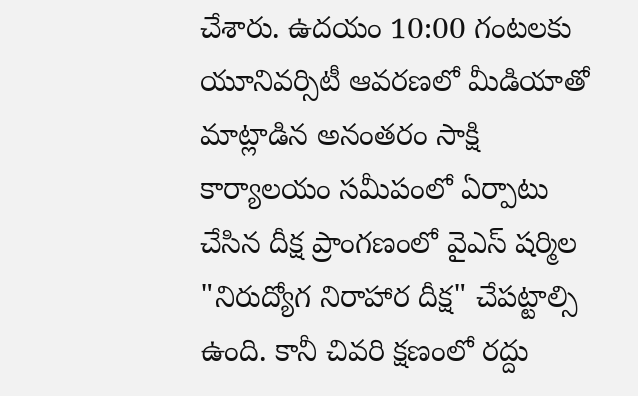చేశారు. ఉద‌యం 10:00 గంటలకు యూనివ‌ర్సిటీ ఆవ‌ర‌ణ‌లో మీడియాతో మాట్లాడిన అనంత‌రం సాక్షి కార్యాల‌యం స‌మీపంలో ఏర్పాటు చేసిన దీక్ష ప్రాంగ‌ణంలో వైఎస్ షర్మిల "నిరుద్యోగ నిరాహార దీక్ష" చేపట్టాల్సి ఉంది. కానీ చివరి క్షణంలో రద్దు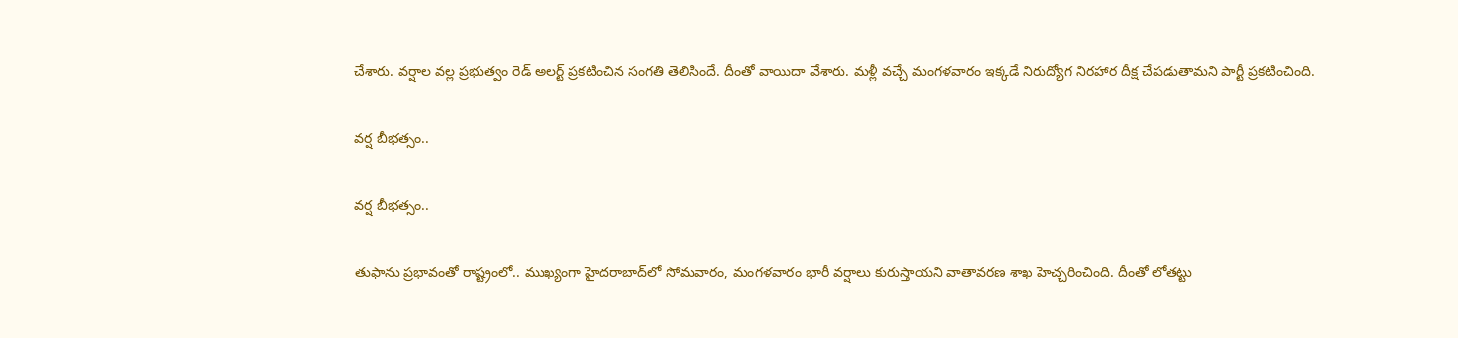చేశారు. వర్షాల వల్ల ప్రభుత్వం రెడ్ అలర్ట్ ప్రకటించిన సంగతి తెలిసిందే. దీంతో వాయిదా వేశారు. మళ్లీ వచ్చే మంగళవారం ఇక్కడే నిరుద్యోగ నిరహార దీక్ష చేపడుతామని పార్టీ ప్రకటించింది.

వర్ష బీభత్సం..

వర్ష బీభత్సం..

తుఫాను ప్రభావంతో రాష్ట్రంలో.. ముఖ్యంగా హైదరాబాద్‌లో సోమవారం, మంగళవారం భారీ వర్షాలు కురుస్తాయని వాతావరణ శాఖ హెచ్చరించింది. దీంతో లోతట్టు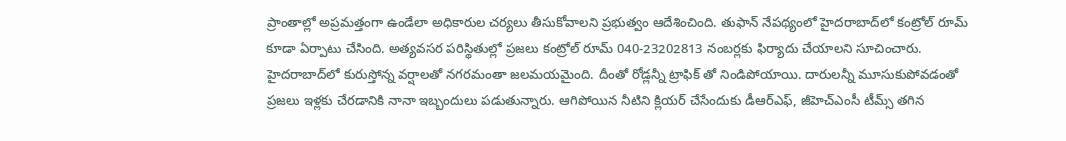ప్రాంతాల్లో అప్రమత్తంగా ఉండేలా అధికారుల చర్యలు తీసుకోవాలని ప్రభుత్వం ఆదేశించింది. తుఫాన్ నేపథ్యంలో హైదరాబాద్‌లో కంట్రోల్ రూమ్ కూడా ఏర్పాటు చేసింది. అత్యవసర పరిస్థితుల్లో ప్రజలు కంట్రోల్‌ రూమ్ 040-23202813 నంబర్లకు ఫిర్యాదు చేయాలని సూచించారు. హైదరాబాద్‌లో కురుస్తోన్న వర్షాలతో నగరమంతా జలమయమైంది. దీంతో రోడ్లన్నీ ట్రాఫిక్ తో నిండిపోయాయి. దారులన్నీ మూసుకుపోవడంతో ప్రజలు ఇళ్లకు చేరడానికి నానా ఇబ్బందులు పడుతున్నారు. ఆగిపోయిన నీటిని క్లియర్ చేసేందుకు డీఆర్ఎఫ్, జీహెచ్ఎంసీ టీమ్స్ తగిన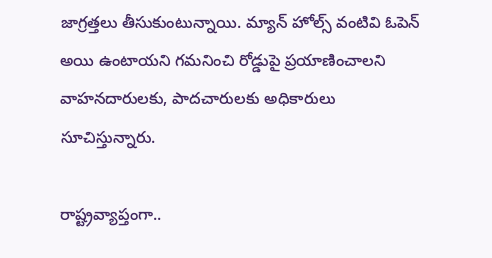జాగ్రత్తలు తీసుకుంటున్నాయి. మ్యాన్ హోల్స్ వంటివి ఓపెన్ అయి ఉంటాయని గమనించి రోడ్డుపై ప్రయాణించాలని వాహనదారులకు, పాదచారులకు అధికారులు సూచిస్తున్నారు.

రాష్ట్రవ్యాప్తంగా..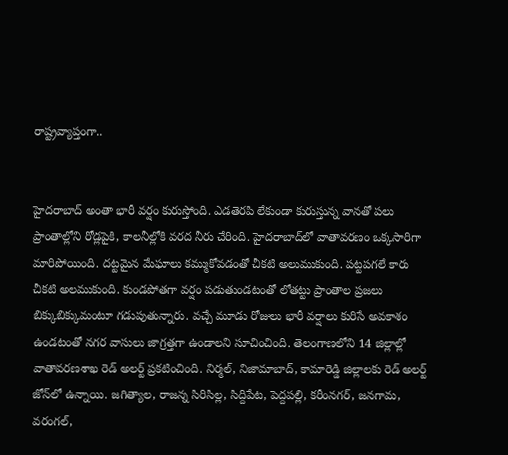రాష్ట్రవ్యాప్తంగా..


హైదరాబాద్‌ అంతా భారీ వర్షం కురుస్తోంది. ఎడతెరపి లేకుండా కురుస్తున్న వానతో పలు ప్రాంతాల్లోని రోడ్లపైకి, కాలనీల్లోకి వరద నీరు చేరింది. హైదరాబాద్‌లో వాతావరణం ఒక్కసారిగా మారిపోయింది. దట్టమైన మేఘాలు కమ్ముకోవడంతో చీకటి అలుముకుంది. పట్టపగలే కారు చీకటి అలముకుంది. కుండపోతగా వర్షం పడుతుండటంతో లోతట్టు ప్రాంతాల ప్రజలు బిక్కుబిక్కుమంటూ గడుపుతున్నారు. వచ్చే మూడు రోజులు భారీ వర్షాలు కురిసే అవకాశం ఉండటంతో నగర వాసులు జాగ్రత్తగా ఉండాలని సూచించింది. తెలంగాణలోని 14 జిల్లాల్లో వాతావరణశాఖ రెడ్‌ అలర్ట్‌ ప్రకటించింది. నిర్మల్, నిజామాబాద్, కామారెడ్డి జిల్లాలకు రెడ్‌ అలర్ట్‌ జోన్‌లో ఉన్నాయి. జగిత్యాల, రాజన్న సిరిసిల్ల, సిద్దిపేట, పెద్దపల్లి, కరీంనగర్, జనగామ, వరంగల్,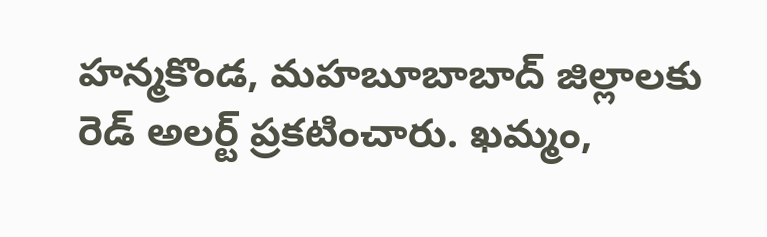హన్మకొండ, మహబూబాబాద్ జిల్లాలకు రెడ్‌ అలర్ట్ ప్రకటించారు. ఖమ్మం,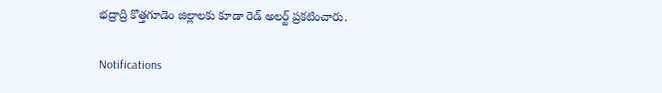భద్రాద్రి కొత్తగూడెం జిల్లాలకు కూడా రెడ్ అలర్ట్ ప్రకటించారు.

Notifications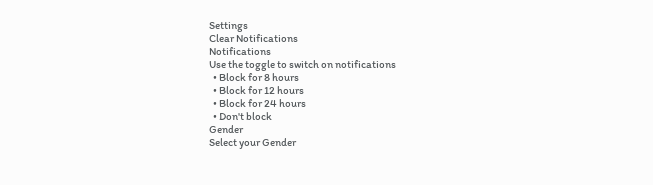Settings
Clear Notifications
Notifications
Use the toggle to switch on notifications
  • Block for 8 hours
  • Block for 12 hours
  • Block for 24 hours
  • Don't block
Gender
Select your Gender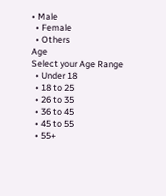• Male
  • Female
  • Others
Age
Select your Age Range
  • Under 18
  • 18 to 25
  • 26 to 35
  • 36 to 45
  • 45 to 55
  • 55+